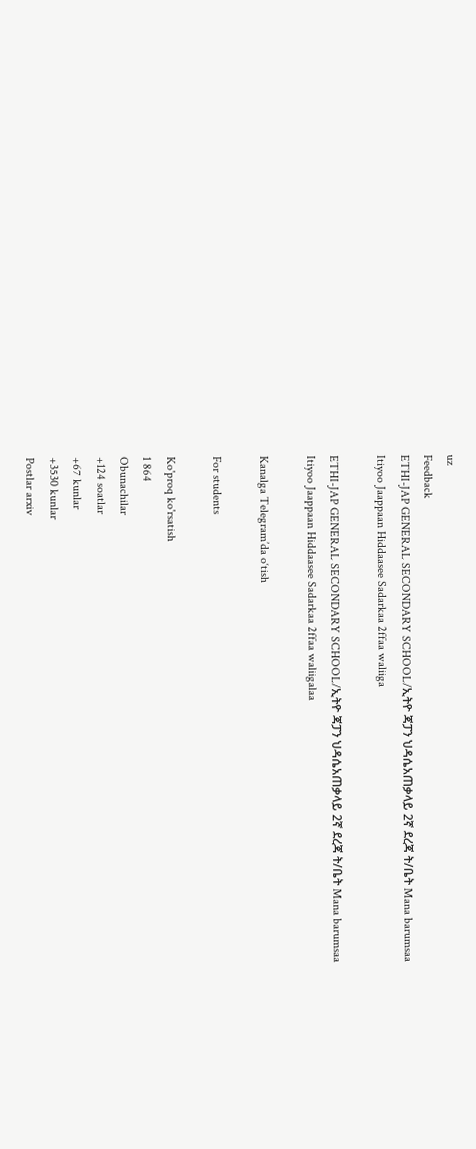uz
Feedback
ETHI-JAP GENERAL SECONDARY SCHOOL/ኢትዮ ጃፓን ህዳሴአጠቃላይ 2ኛ ደረጃ ት/ቤት Mana barumsaa Itiyoo Jaappaan Hiddaasee Sadarkaa 2ffaa waliiga

ETHI-JAP GENERAL SECONDARY SCHOOL/ኢትዮ ጃፓን ህዳሴአጠቃላይ 2ኛ ደረጃ ት/ቤት Mana barumsaa Itiyoo Jaappaan Hiddaasee Sadarkaa 2ffaa waliigalaa

Kanalga Telegram’da o‘tish

For students

Ko'proq ko'rsatish
1 864
Obunachilar
+124 soatlar
+67 kunlar
+3530 kunlar
Postlar arxiv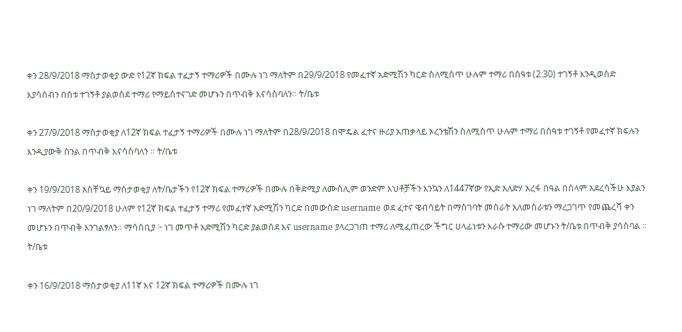ቀን 28/9/2018 ማስታወቂያ ውድ የ12ኛ ክፍል ተፈታኝ ተማሪዎች በሙሉ ነገ ማለትም በ29/9/2018 የመፈተኛ አድሚሽን ካርድ ስለሚሰጥ ሁሉም ተማሪ በሰዓቱ (2:30) ተገኝቶ እንዲወስድ እያሳሰብን በሰቱ ተገኝቶ ያልወሰደ ተማሪ የማይስተናገድ መሆኑን በጥብቅ እናሳስባለን። ት/ቤቱ

ቀን 27/9/2018 ማስታወቂያ ለ12ኛ ክፍል ተፈታኝ ተማሪዎች በሙሉ ነገ ማለትም በ28/9/2018 በሞዴል ፈተና ዙሪያ አጠቃላይ ኦረንቴሽን ስለሚሰጥ ሁሉም ተማሪ በሰዓቱ ተገኝቶ የመፈተኛ ክፍሉን እንዲያውቅ ስንል በጥብቅ እናሳስባለን ። ት/ቤቱ

ቀን 19/9/2018 አስቸኳይ ማስታወቂያ ለት/ቤታችን የ12ኛ ክፍል ተማሪዎች በሙሉ በቅድሚያ ለሙስሊም ወንድም እህቶቻችን እንኳን ለ1447ኛው የኢድ አለድሃ አረፋ በዓል በሰላም አደረሳችሁ እያልን ነገ ማለትም በ20/9/2018 ሁለም የ12ኛ ክፍል ተፈታኝ ተማሪ የመፈተኛ አድሚሽን ካርድ በመውሰድ username ወደ ፈተና ዌብሳይት በማስገባት መስራት አለመስራቱን ማረጋገጥ የመጨረሻ ቀን መሆኑን በጥብቅ እንገልፃለን። ማሳሰቢያ ፦ ነገ መጥቶ አድሚሽን ካርድ ያልወሰደ እና username ያላረጋገጠ ተማሪ ለሚፈጠረው ችግር ሀላፊነቱን እራሱ ተማሪው መሆኑን ት/ቤቱ በጥብቅ ያሳስባል ። ት/ቤቱ

ቀን 16/9/2018 ማስታወቂያ ለ11ኛ እና 12ኛ ክፍል ተማሪዎች በሙሉ ነገ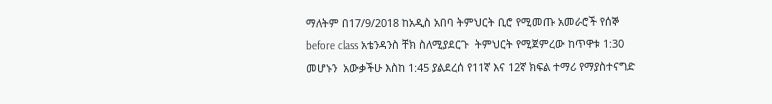ማለትም በ17/9/2018 ከአዲስ አበባ ትምህርት ቢሮ የሚመጡ አመራሮች የሰኞ before class አቴንዳንስ ቸክ ስለሚያደርጉ  ትምህርት የሚጀምረው ከጥዋቱ 1:30 መሆኑን  አውቃችሁ እስከ 1:45 ያልደረሰ የ11ኛ እና 12ኛ ክፍል ተማሪ የማያስተናግድ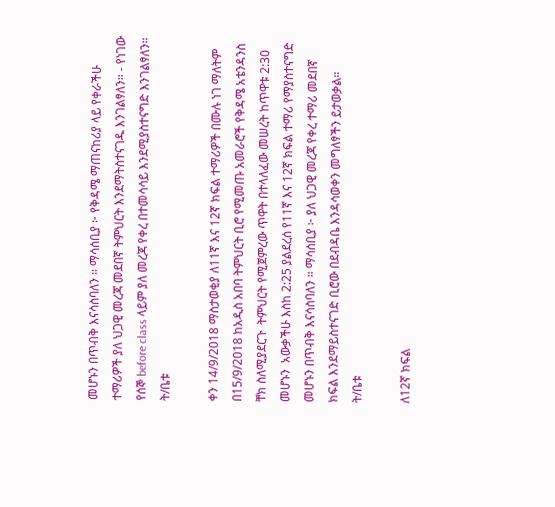መሆኑን በጥብቅ እናሳስባለን ። ማሳሰቢያ ፦ የቅዳሜ ማጠናከሪያ ላይ የቀራችሁ ተማሪዎች ያለ ህጋዊ መረጃ መደበኛ ትምህርት እንደማትስተናገዱ እንገልፃለን። - የነገው የሰኞ before class ላይም ያለ መረጃ የቀረ በተመሳሳይ እንደሚያስተናግድ እንገልፃለን።                         ት/ቤቱ

ቀን 14/9/2018 ማስታወቂያ ለ11ኛ እና 12ኛ ክፍል ተማሪዎች በሙሉ ነገ ማለትም በ15/9/2018 ከአዲስ አበባ ትምህርት ቢሮ የሚመጡ አመራሮች የቅዳሜ አቴንዳንስ ቸክ ስለሚያደርጉ  ትምህርት የሚጀምረው ጥዋት በተላለፈው መሠረት ከጥዋቱ 2:30 መሆኑን  አውቃችሁ እስከ 2:25 ያልደረሰ የ11ኛ እና 12ኛ ክፍል ተማሪ የማያስተናግድ መሆኑን በጥብቅ እናሳስባለን ። ማሳሰቢያ ፦ ያለ ህጋዊ መረጃ የቀረ ተማሪ መደበኛ ክፍል እንደማይስተናገድ ቢሮው በደብዳቤ እንዳሳወቀን መግለፃችን ይታወቃል።                         ት/ቤቱ

ለ12ኛ ክፍል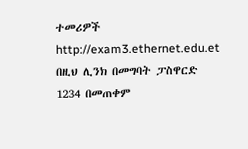ተመሪዎች http://exam3.ethernet.edu.et በዚህ ሊንክ በመግባት ፓስዋርድ 1234 በመጠቀም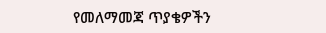የመለማመጃ ጥያቄዎችን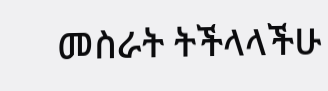መስራት ትችላላችሁ